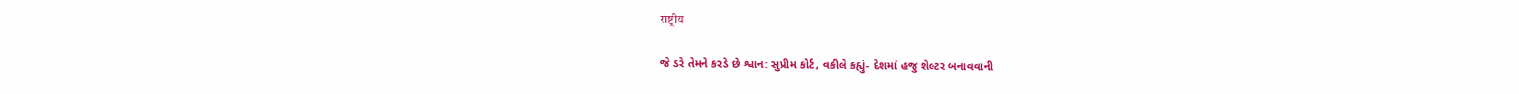राष्ट्रीय

જે ડરે તેમને કરડે છે શ્વાન: સુપ્રીમ કોર્ટ, વકીલે કહ્યું- દેશમાં હજુ શેલ્ટર બનાવવાની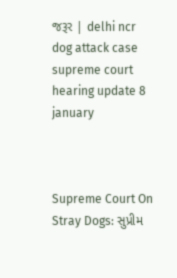જરૂર | delhi ncr dog attack case supreme court hearing update 8 january



Supreme Court On Stray Dogs: સુપ્રીમ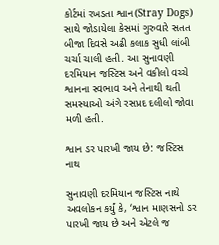કોર્ટમાં રખડતા શ્વાન(Stray Dogs) સાથે જોડાયેલા કેસમાં ગુરુવારે સતત બીજા દિવસે અઢી કલાક સુધી લાંબી ચર્ચા ચાલી હતી. આ સુનાવણી દરમિયાન જસ્ટિસ અને વકીલો વચ્ચે શ્વાનના સ્વભાવ અને તેનાથી થતી સમસ્યાઓ અંગે રસપ્રદ દલીલો જોવા મળી હતી.

શ્વાન ડર પારખી જાય છે: જસ્ટિસ નાથ

સુનાવણી દરમિયાન જસ્ટિસ નાથે અવલોકન કર્યું કે, ‘શ્વાન માણસનો ડર પારખી જાય છે અને એટલે જ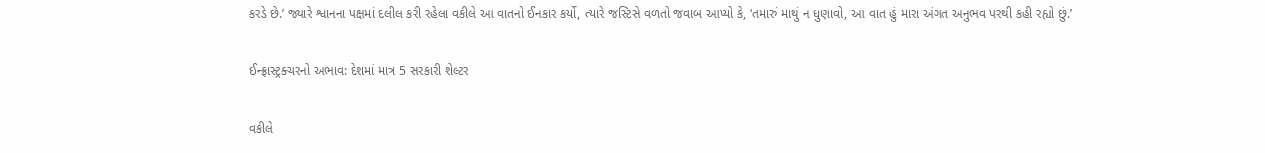કરડે છે.’ જ્યારે શ્વાનના પક્ષમાં દલીલ કરી રહેલા વકીલે આ વાતનો ઈનકાર કર્યો, ત્યારે જસ્ટિસે વળતો જવાબ આપ્યો કે, ‘તમારું માથું ન ધુણાવો, આ વાત હું મારા અંગત અનુભવ પરથી કહી રહ્યો છું.’

ઈન્ફ્રાસ્ટ્રક્ચરનો અભાવ: દેશમાં માત્ર 5 સરકારી શેલ્ટર

વકીલે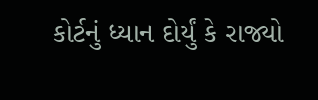કોર્ટનું ધ્યાન દોર્યું કે રાજ્યો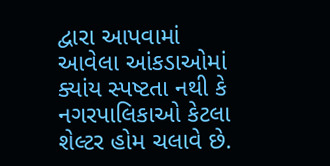દ્વારા આપવામાં આવેલા આંકડાઓમાં ક્યાંય સ્પષ્ટતા નથી કે નગરપાલિકાઓ કેટલા શેલ્ટર હોમ ચલાવે છે.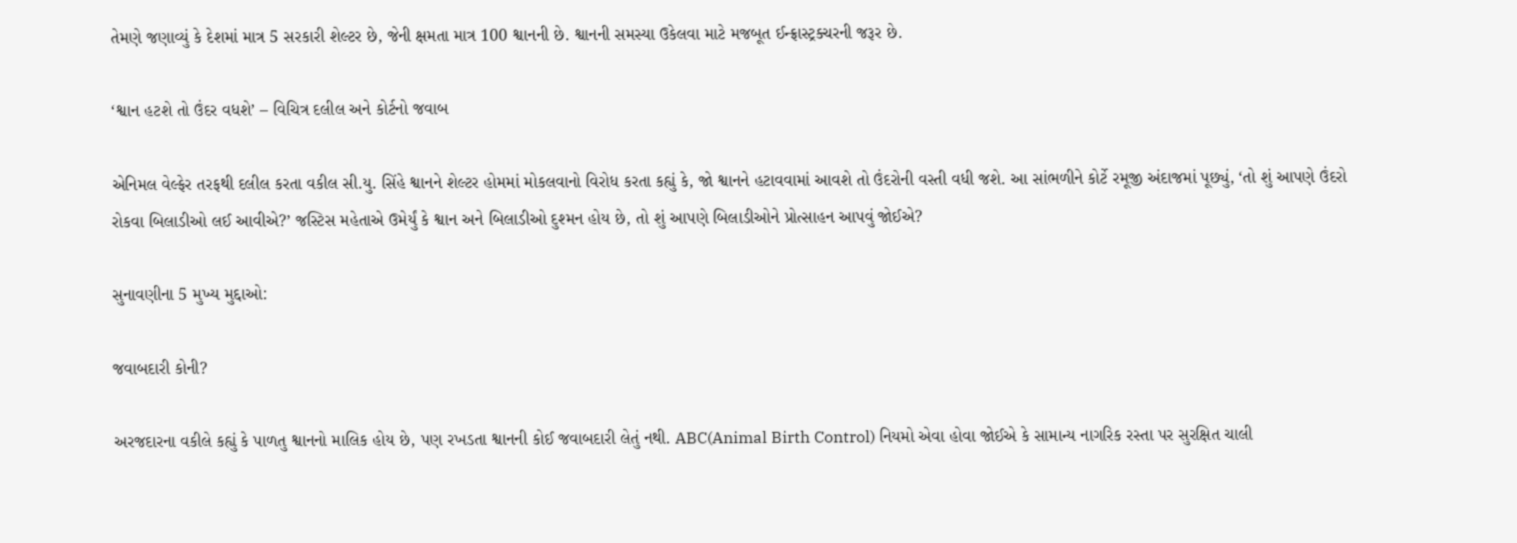તેમણે જણાવ્યું કે દેશમાં માત્ર 5 સરકારી શેલ્ટર છે, જેની ક્ષમતા માત્ર 100 શ્વાનની છે. શ્વાનની સમસ્યા ઉકેલવા માટે મજબૂત ઈન્ફ્રાસ્ટ્રક્ચરની જરૂર છે.

‘શ્વાન હટશે તો ઉંદર વધશે’ – વિચિત્ર દલીલ અને કોર્ટનો જવાબ

એનિમલ વેલ્ફેર તરફથી દલીલ કરતા વકીલ સી.યુ. સિંહે શ્વાનને શેલ્ટર હોમમાં મોકલવાનો વિરોધ કરતા કહ્યું કે, જો શ્વાનને હટાવવામાં આવશે તો ઉંદરોની વસ્તી વધી જશે. આ સાંભળીને કોર્ટે રમૂજી અંદાજમાં પૂછ્યું, ‘તો શું આપણે ઉંદરો રોકવા બિલાડીઓ લઈ આવીએ?’ જસ્ટિસ મહેતાએ ઉમેર્યું કે શ્વાન અને બિલાડીઓ દુશ્મન હોય છે, તો શું આપણે બિલાડીઓને પ્રોત્સાહન આપવું જોઈએ?

સુનાવણીના 5 મુખ્ય મુદ્દાઓ:

જવાબદારી કોની?

અરજદારના વકીલે કહ્યું કે પાળતુ શ્વાનનો માલિક હોય છે, પણ રખડતા શ્વાનની કોઈ જવાબદારી લેતું નથી. ABC(Animal Birth Control) નિયમો એવા હોવા જોઈએ કે સામાન્ય નાગરિક રસ્તા પર સુરક્ષિત ચાલી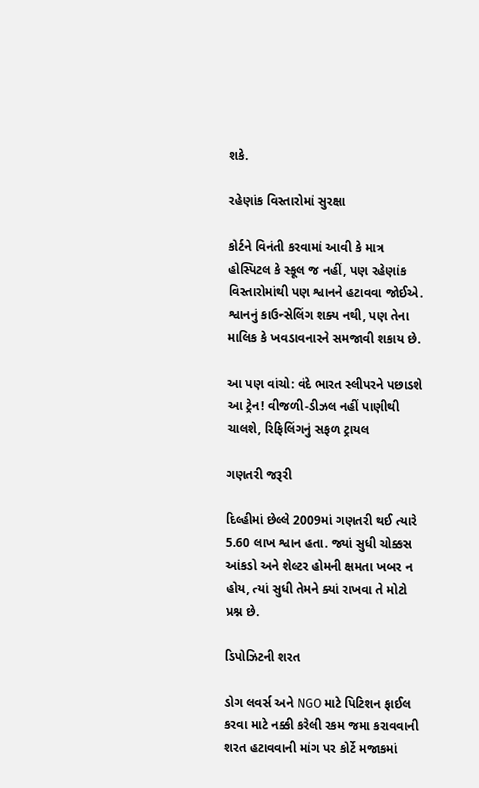શકે.

રહેણાંક વિસ્તારોમાં સુરક્ષા

કોર્ટને વિનંતી કરવામાં આવી કે માત્ર હોસ્પિટલ કે સ્કૂલ જ નહીં, પણ રહેણાંક વિસ્તારોમાંથી પણ શ્વાનને હટાવવા જોઈએ. શ્વાનનું કાઉન્સેલિંગ શક્ય નથી, પણ તેના માલિક કે ખવડાવનારને સમજાવી શકાય છે.

આ પણ વાંચો: વંદે ભારત સ્લીપરને પછાડશે આ ટ્રેન! વીજળી-ડીઝલ નહીં પાણીથી ચાલશે, રિફિલિંગનું સફળ ટ્રાયલ

ગણતરી જરૂરી

દિલ્હીમાં છેલ્લે 2009માં ગણતરી થઈ ત્યારે 5.60 લાખ શ્વાન હતા. જ્યાં સુધી ચોક્કસ આંકડો અને શેલ્ટર હોમની ક્ષમતા ખબર ન હોય, ત્યાં સુધી તેમને ક્યાં રાખવા તે મોટો પ્રશ્ન છે.

ડિપોઝિટની શરત

ડોગ લવર્સ અને NGO માટે પિટિશન ફાઈલ કરવા માટે નક્કી કરેલી રકમ જમા કરાવવાની શરત હટાવવાની માંગ પર કોર્ટે મજાકમાં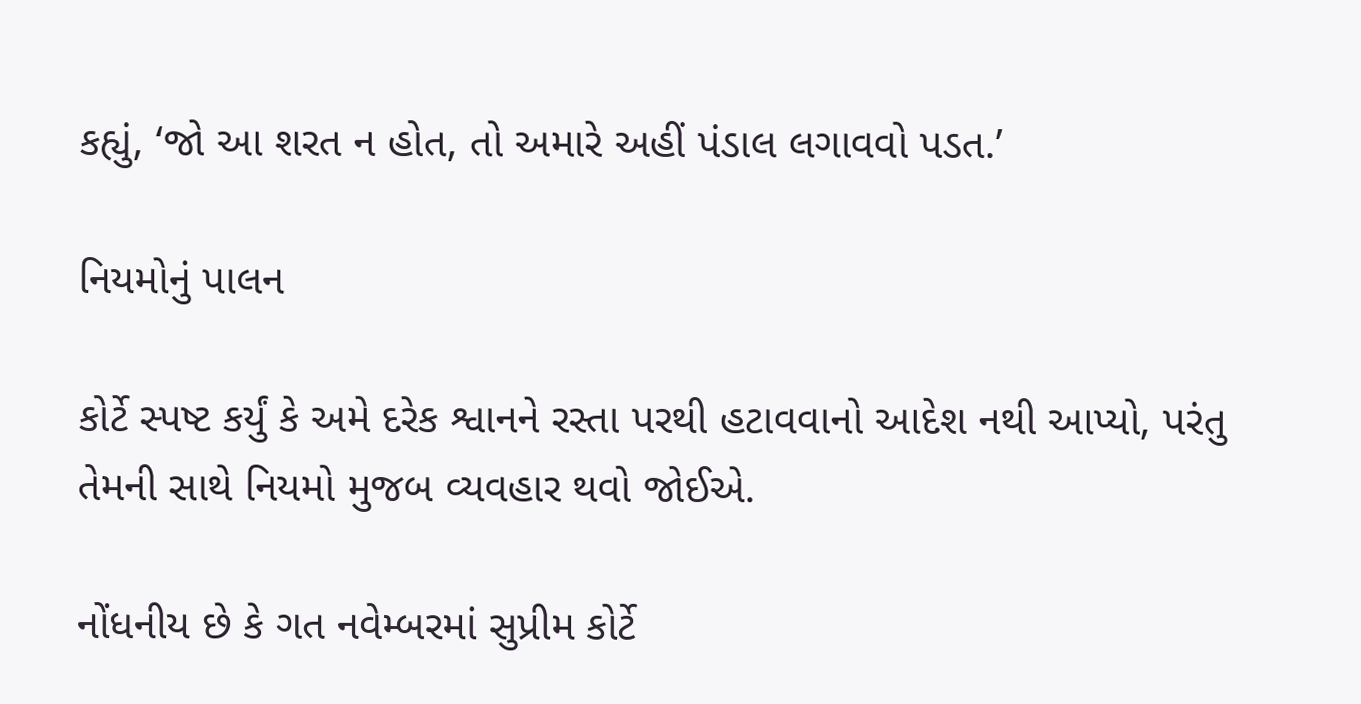કહ્યું, ‘જો આ શરત ન હોત, તો અમારે અહીં પંડાલ લગાવવો પડત.’

નિયમોનું પાલન

કોર્ટે સ્પષ્ટ કર્યું કે અમે દરેક શ્વાનને રસ્તા પરથી હટાવવાનો આદેશ નથી આપ્યો, પરંતુ તેમની સાથે નિયમો મુજબ વ્યવહાર થવો જોઈએ.

નોંધનીય છે કે ગત નવેમ્બરમાં સુપ્રીમ કોર્ટે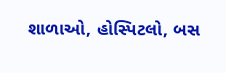શાળાઓ, હોસ્પિટલો, બસ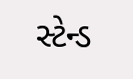સ્ટેન્ડ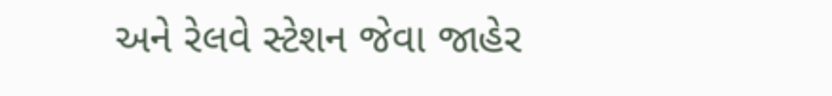અને રેલવે સ્ટેશન જેવા જાહેર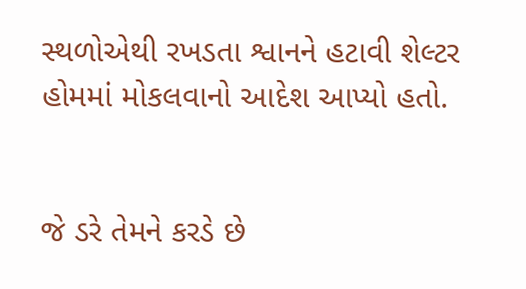સ્થળોએથી રખડતા શ્વાનને હટાવી શેલ્ટર હોમમાં મોકલવાનો આદેશ આપ્યો હતો.


જે ડરે તેમને કરડે છે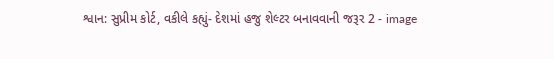શ્વાન: સુપ્રીમ કોર્ટ, વકીલે કહ્યું- દેશમાં હજુ શેલ્ટર બનાવવાની જરૂર 2 - image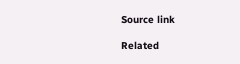Source link

Related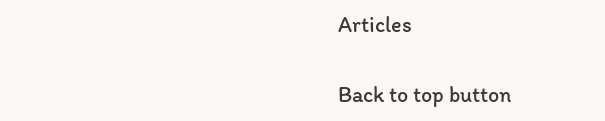Articles

Back to top button